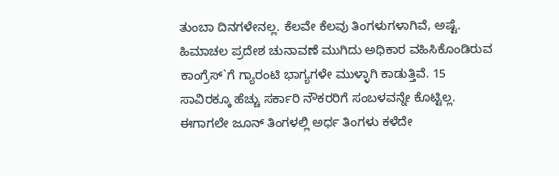ತುಂಬಾ ದಿನಗಳೇನಲ್ಲ. ಕೆಲವೇ ಕೆಲವು ತಿಂಗಳುಗಳಾಗಿವೆ, ಅಷ್ಟೆ. ಹಿಮಾಚಲ ಪ್ರದೇಶ ಚುನಾವಣೆ ಮುಗಿದು ಅಧಿಕಾರ ವಹಿಸಿಕೊಂಡಿರುವ ಕಾಂಗ್ರೆಸ್`ಗೆ ಗ್ಯಾರಂಟಿ ಭಾಗ್ಯಗಳೇ ಮುಳ್ಳಾಗಿ ಕಾಡುತ್ತಿವೆ. 15 ಸಾವಿರಕ್ಕೂ ಹೆಚ್ಚು ಸರ್ಕಾರಿ ನೌಕರರಿಗೆ ಸಂಬಳವನ್ನೇ ಕೊಟ್ಟಿಲ್ಲ. ಈಗಾಗಲೇ ಜೂನ್ ತಿಂಗಳಲ್ಲಿ ಅರ್ಧ ತಿಂಗಳು ಕಳೆದೇ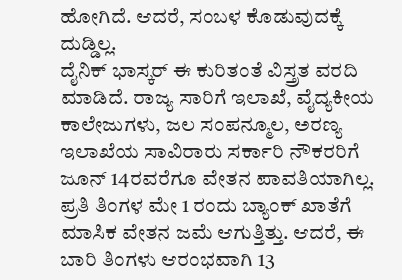ಹೋಗಿದೆ. ಆದರೆ, ಸಂಬಳ ಕೊಡುವುದಕ್ಕೆ ದುಡ್ಡಿಲ್ಲ.
ದೈನಿಕ್ ಭಾಸ್ಕರ್ ಈ ಕುರಿತಂತೆ ವಿಸ್ತ್ರತ ವರದಿ ಮಾಡಿದೆ. ರಾಜ್ಯ ಸಾರಿಗೆ ಇಲಾಖೆ, ವೈದ್ಯಕೀಯ ಕಾಲೇಜುಗಳು, ಜಲ ಸಂಪನ್ಮೂಲ, ಅರಣ್ಯ ಇಲಾಖೆಯ ಸಾವಿರಾರು ಸರ್ಕಾರಿ ನೌಕರರಿಗೆ ಜೂನ್ 14ರವರೆಗೂ ವೇತನ ಪಾವತಿಯಾಗಿಲ್ಲ. ಪ್ರತಿ ತಿಂಗಳ ಮೇ 1 ರಂದು ಬ್ಯಾಂಕ್ ಖಾತೆಗೆ ಮಾಸಿಕ ವೇತನ ಜಮೆ ಆಗುತ್ತಿತ್ತು. ಆದರೆ, ಈ ಬಾರಿ ತಿಂಗಳು ಆರಂಭವಾಗಿ 13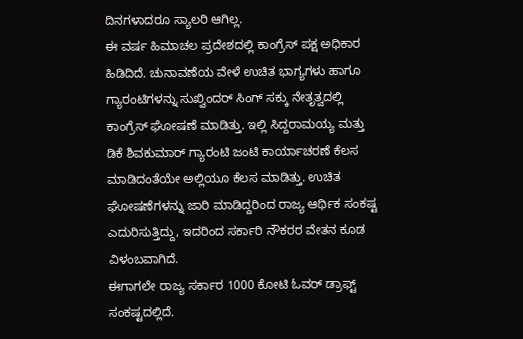ದಿನಗಳಾದರೂ ಸ್ಯಾಲರಿ ಆಗಿಲ್ಲ.
ಈ ವರ್ಷ ಹಿಮಾಚಲ ಪ್ರದೇಶದಲ್ಲಿ ಕಾಂಗ್ರೆಸ್ ಪಕ್ಷ ಅಧಿಕಾರ ಹಿಡಿದಿದೆ. ಚುನಾವಣೆಯ ವೇಳೆ ಉಚಿತ ಭಾಗ್ಯಗಳು ಹಾಗೂ ಗ್ಯಾರಂಟಿಗಳನ್ನು ಸುಖ್ವಿಂದರ್ ಸಿಂಗ್ ಸಕ್ಕು ನೇತೃತ್ವದಲ್ಲಿ ಕಾಂಗ್ರೆಸ್ ಘೋಷಣೆ ಮಾಡಿತ್ತು. ಇಲ್ಲಿ ಸಿದ್ದರಾಮಯ್ಯ ಮತ್ತು ಡಿಕೆ ಶಿವಕುಮಾರ್ ಗ್ಯಾರಂಟಿ ಜಂಟಿ ಕಾರ್ಯಾಚರಣೆ ಕೆಲಸ ಮಾಡಿದಂತೆಯೇ ಅಲ್ಲಿಯೂ ಕೆಲಸ ಮಾಡಿತ್ತು. ಉಚಿತ ಘೋಷಣೆಗಳನ್ನು ಜಾರಿ ಮಾಡಿದ್ದರಿಂದ ರಾಜ್ಯ ಆರ್ಥಿಕ ಸಂಕಷ್ಟ ಎದುರಿಸುತ್ತಿದ್ದು, ಇದರಿಂದ ಸರ್ಕಾರಿ ನೌಕರರ ವೇತನ ಕೂಡ ವಿಳಂಬವಾಗಿದೆ.
ಈಗಾಗಲೇ ರಾಜ್ಯ ಸರ್ಕಾರ 1000 ಕೋಟಿ ಓವರ್ ಡ್ರಾಫ್ಟ್ ಸಂಕಷ್ಟದಲ್ಲಿದೆ.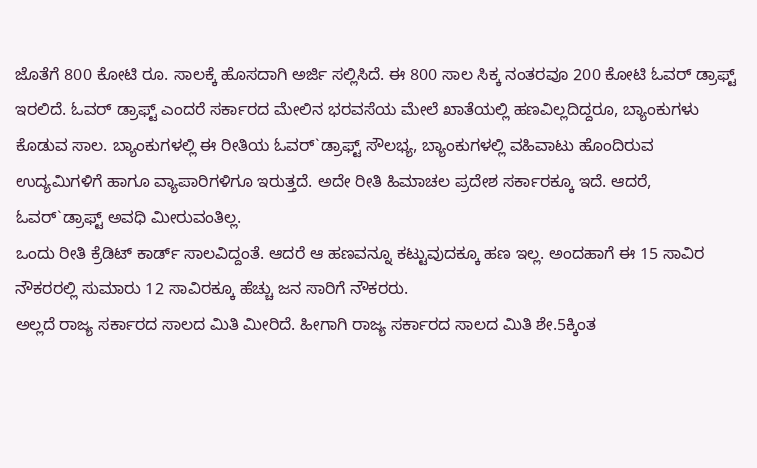ಜೊತೆಗೆ 800 ಕೋಟಿ ರೂ. ಸಾಲಕ್ಕೆ ಹೊಸದಾಗಿ ಅರ್ಜಿ ಸಲ್ಲಿಸಿದೆ. ಈ 800 ಸಾಲ ಸಿಕ್ಕ ನಂತರವೂ 200 ಕೋಟಿ ಓವರ್ ಡ್ರಾಫ್ಟ್ ಇರಲಿದೆ. ಓವರ್ ಡ್ರಾಫ್ಟ್ ಎಂದರೆ ಸರ್ಕಾರದ ಮೇಲಿನ ಭರವಸೆಯ ಮೇಲೆ ಖಾತೆಯಲ್ಲಿ ಹಣವಿಲ್ಲದಿದ್ದರೂ, ಬ್ಯಾಂಕುಗಳು ಕೊಡುವ ಸಾಲ. ಬ್ಯಾಂಕುಗಳಲ್ಲಿ ಈ ರೀತಿಯ ಓವರ್`ಡ್ರಾಫ್ಟ್ ಸೌಲಭ್ಯ, ಬ್ಯಾಂಕುಗಳಲ್ಲಿ ವಹಿವಾಟು ಹೊಂದಿರುವ ಉದ್ಯಮಿಗಳಿಗೆ ಹಾಗೂ ವ್ಯಾಪಾರಿಗಳಿಗೂ ಇರುತ್ತದೆ. ಅದೇ ರೀತಿ ಹಿಮಾಚಲ ಪ್ರದೇಶ ಸರ್ಕಾರಕ್ಕೂ ಇದೆ. ಆದರೆ, ಓವರ್`ಡ್ರಾಫ್ಟ್ ಅವಧಿ ಮೀರುವಂತಿಲ್ಲ.
ಒಂದು ರೀತಿ ಕ್ರೆಡಿಟ್ ಕಾರ್ಡ್ ಸಾಲವಿದ್ದಂತೆ. ಆದರೆ ಆ ಹಣವನ್ನೂ ಕಟ್ಟುವುದಕ್ಕೂ ಹಣ ಇಲ್ಲ. ಅಂದಹಾಗೆ ಈ 15 ಸಾವಿರ ನೌಕರರಲ್ಲಿ ಸುಮಾರು 12 ಸಾವಿರಕ್ಕೂ ಹೆಚ್ಚು ಜನ ಸಾರಿಗೆ ನೌಕರರು.
ಅಲ್ಲದೆ ರಾಜ್ಯ ಸರ್ಕಾರದ ಸಾಲದ ಮಿತಿ ಮೀರಿದೆ. ಹೀಗಾಗಿ ರಾಜ್ಯ ಸರ್ಕಾರದ ಸಾಲದ ಮಿತಿ ಶೇ.5ಕ್ಕಿಂತ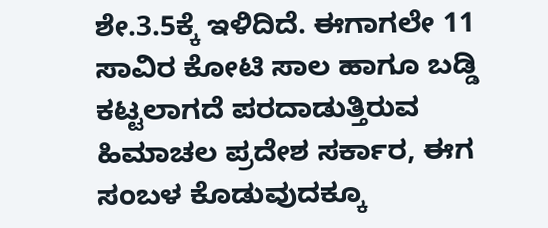ಶೇ.3.5ಕ್ಕೆ ಇಳಿದಿದೆ. ಈಗಾಗಲೇ 11 ಸಾವಿರ ಕೋಟಿ ಸಾಲ ಹಾಗೂ ಬಡ್ಡಿ ಕಟ್ಟಲಾಗದೆ ಪರದಾಡುತ್ತಿರುವ ಹಿಮಾಚಲ ಪ್ರದೇಶ ಸರ್ಕಾರ, ಈಗ ಸಂಬಳ ಕೊಡುವುದಕ್ಕೂ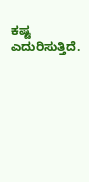ಕಷ್ಟ ಎದುರಿಸುತ್ತಿದೆ.